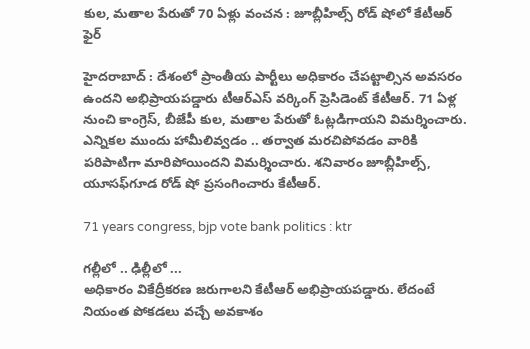కుల, మతాల పేరుతో 70 ఏళ్లు వంచన : జూబ్లీహిల్స్ రోడ్ షోలో కేటీఆర్ ఫైర్

హైదరాబాద్ : దేశంలో ప్రాంతీయ పార్టీలు అధికారం చేపట్టాల్సిన అవసరం ఉందని అభిప్రాయపడ్డారు టీఆర్ఎస్ వర్కింగ్ ప్రెసిడెంట్ కేటీఆర్. 71 ఏళ్ల నుంచి కాంగ్రెస్, బీజేపీ కుల, మతాల పేరుతో ఓట్లడిగాయని విమర్శించారు. ఎన్నికల ముందు హామీలివ్వడం .. తర్వాత మరచిపోవడం వారికి పరిపాటిగా మారిపోయిందని విమర్శించారు. శనివారం జూబ్లీహిల్స్‌, యూసఫ్‌గూడ రోడ్ షో ప్రసంగించారు కేటీఆర్.

71 years congress, bjp vote bank politics : ktr

గల్లీలో .. ఢిల్లీలో ...
అధికారం వికేద్రీకరణ జరుగాలని కేటీఆర్ అభిప్రాయపడ్డారు. లేదంటే నియంత పోకడలు వచ్చే అవకాశం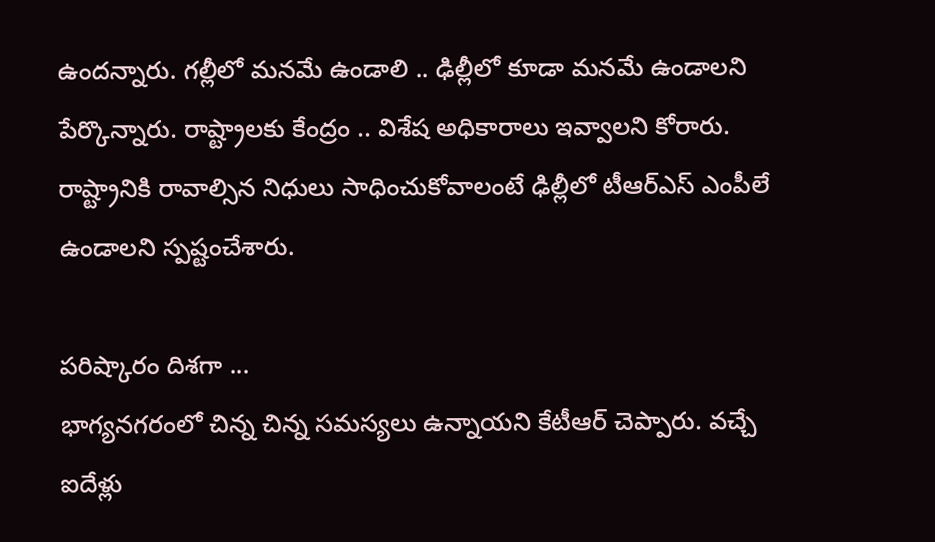ఉందన్నారు. గల్లీలో మనమే ఉండాలి .. ఢిల్లీలో కూడా మనమే ఉండాలని పేర్కొన్నారు. రాష్ట్రాలకు కేంద్రం .. విశేష అధికారాలు ఇవ్వాలని కోరారు. రాష్ట్రానికి రావాల్సిన నిధులు సాధించుకోవాలంటే ఢిల్లీలో టీఆర్ఎస్ ఎంపీలే ఉండాలని స్పష్టంచేశారు.

పరిష్కారం దిశగా ...
భాగ్యనగరంలో చిన్న చిన్న సమస్యలు ఉన్నాయని కేటీఆర్ చెప్పారు. వచ్చే ఐదేళ్లు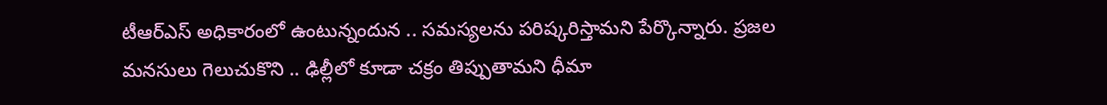టీఆర్ఎస్ అధికారంలో ఉంటున్నందున .. సమస్యలను పరిష్కరిస్తామని పేర్కొన్నారు. ప్రజల మనసులు గెలుచుకొని .. ఢిల్లీలో కూడా చక్రం తిప్పుతామని ధీమా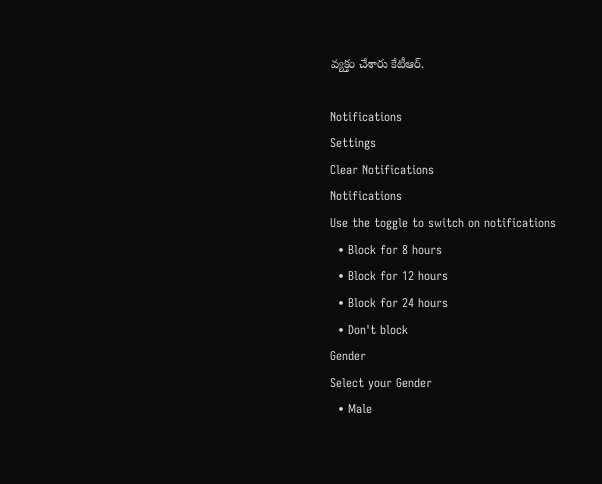వ్యక్తం చేశారు కేటీఆర్.

Notifications
Settings
Clear Notifications
Notifications
Use the toggle to switch on notifications
  • Block for 8 hours
  • Block for 12 hours
  • Block for 24 hours
  • Don't block
Gender
Select your Gender
  • Male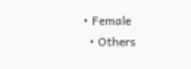• Female
  • Others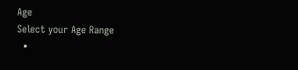Age
Select your Age Range
  •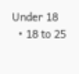Under 18
  • 18 to 25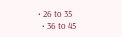• 26 to 35
  • 36 to 45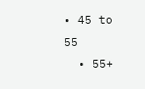• 45 to 55
  • 55+